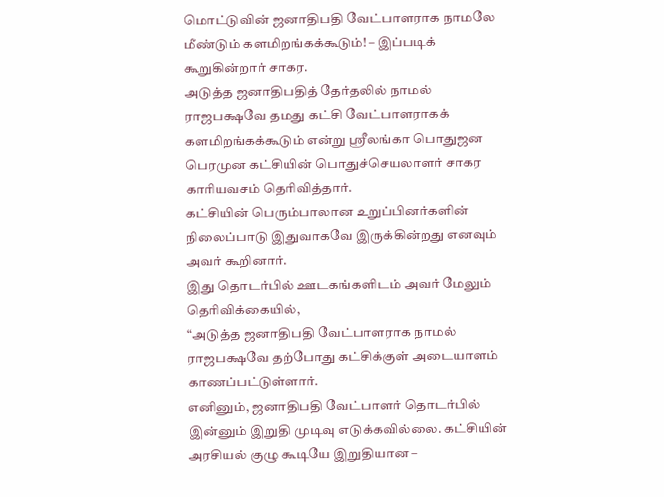மொட்டுவின் ஜனாதிபதி வேட்பாளராக நாமலே மீண்டும் களமிறங்கக்கூடும்! – இப்படிக் கூறுகின்றார் சாகர.
அடுத்த ஜனாதிபதித் தேர்தலில் நாமல் ராஜபக்ஷவே தமது கட்சி வேட்பாளராகக் களமிறங்கக்கூடும் என்று ஸ்ரீலங்கா பொதுஜன பெரமுன கட்சியின் பொதுச்செயலாளர் சாகர காரியவசம் தெரிவித்தார்.
கட்சியின் பெரும்பாலான உறுப்பினர்களின் நிலைப்பாடு இதுவாகவே இருக்கின்றது எனவும் அவர் கூறினார்.
இது தொடர்பில் ஊடகங்களிடம் அவர் மேலும் தெரிவிக்கையில்,
“அடுத்த ஜனாதிபதி வேட்பாளராக நாமல் ராஜபக்ஷவே தற்போது கட்சிக்குள் அடையாளம் காணப்பட்டுள்ளார்.
எனினும், ஜனாதிபதி வேட்பாளர் தொடர்பில் இன்னும் இறுதி முடிவு எடுக்கவில்லை. கட்சியின் அரசியல் குழு கூடியே இறுதியான –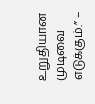உறுதியான முடிவை எடுக்கும்.” –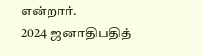என்றார்.
2024 ஜனாதிபதித்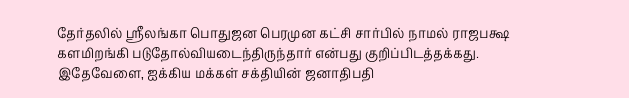தேர்தலில் ஸ்ரீலங்கா பொதுஜன பெரமுன கட்சி சார்பில் நாமல் ராஜபக்ஷ களமிறங்கி படுதோல்வியடைந்திருந்தார் என்பது குறிப்பிடத்தக்கது.
இதேவேளை, ஐக்கிய மக்கள் சக்தியின் ஜனாதிபதி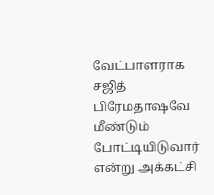வேட்பாளராக சஜித் பிரேமதாஷவே மீண்டும் போட்டியிடுவார் என்று அக்கட்சி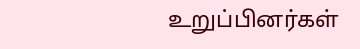உறுப்பினர்கள்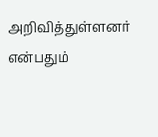அறிவித்துள்ளனர் என்பதும்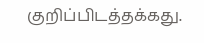குறிப்பிடத்தக்கது.